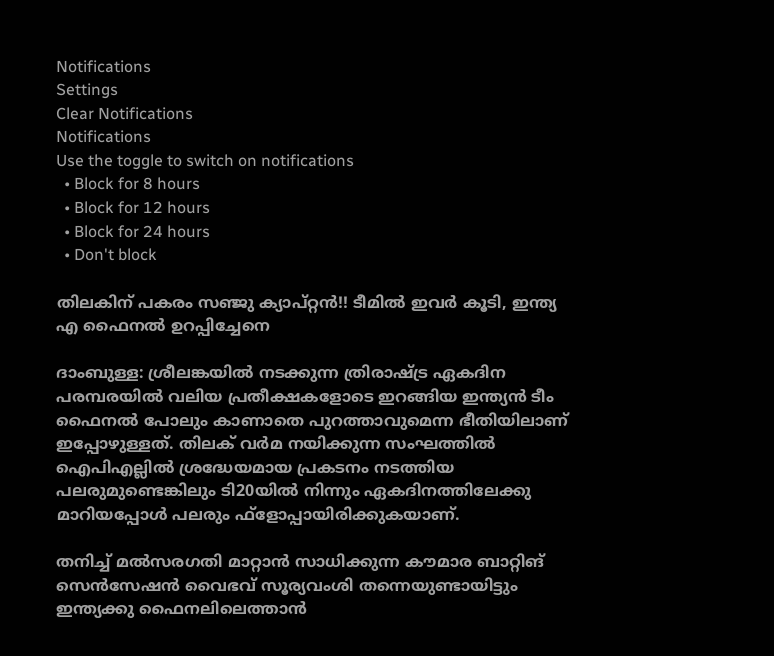Notifications
Settings
Clear Notifications
Notifications
Use the toggle to switch on notifications
  • Block for 8 hours
  • Block for 12 hours
  • Block for 24 hours
  • Don't block

തിലകിന് പകരം സഞ്ജു ക്യാപ്റ്റന്‍!! ടീമില്‍ ഇവര്‍ കൂടി, ഇന്ത്യ എ ഫൈനല്‍ ഉറപ്പിച്ചേനെ

ദാംബുള്ള: ശ്രീലങ്കയില്‍ നടക്കുന്ന ത്രിരാഷ്ട്ര ഏകദിന പരമ്പരയില്‍ വലിയ പ്രതീക്ഷകളോടെ ഇറങ്ങിയ ഇന്ത്യന്‍ ടീം ഫൈനല്‍ പോലും കാണാതെ പുറത്താവുമെന്ന ഭീതിയിലാണ് ഇപ്പോഴുള്ളത്. തിലക് വര്‍മ നയിക്കുന്ന സംഘത്തില്‍ ഐപിഎല്ലില്‍ ശ്രദ്ധേയമായ പ്രകടനം നടത്തിയ പലരുമുണ്ടെങ്കിലും ടി20യില്‍ നിന്നും ഏകദിനത്തിലേക്കു മാറിയപ്പോള്‍ പലരും ഫ്‌ളോപ്പായിരിക്കുകയാണ്.

തനിച്ച് മല്‍സരഗതി മാറ്റാന്‍ സാധിക്കുന്ന കൗമാര ബാറ്റിങ് സെന്‍സേഷന്‍ വൈഭവ് സൂര്യവംശി തന്നെയുണ്ടായിട്ടും ഇന്ത്യക്കു ഫൈനലിലെത്താന്‍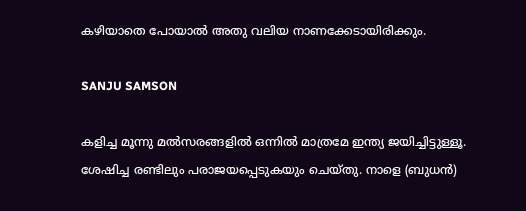കഴിയാതെ പോയാല്‍ അതു വലിയ നാണക്കേടായിരിക്കും.

SANJU SAMSON

കളിച്ച മൂന്നു മല്‍സരങ്ങളില്‍ ഒന്നില്‍ മാത്രമേ ഇന്ത്യ ജയിച്ചിട്ടുള്ളൂ. ശേഷിച്ച രണ്ടിലും പരാജയപ്പെടുകയും ചെയ്തു. നാളെ (ബുധന്‍)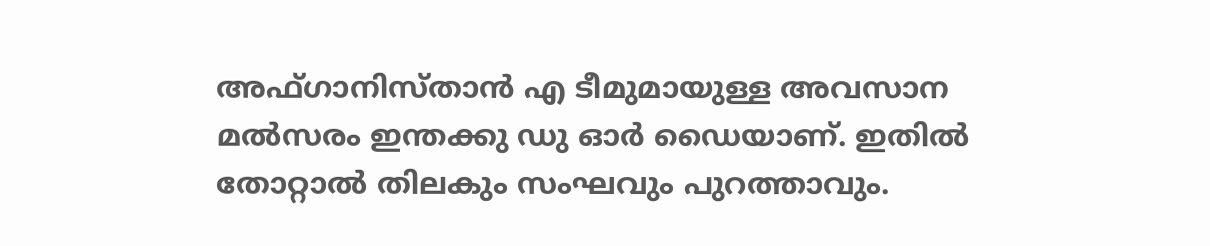അഫ്ഗാനിസ്താന്‍ എ ടീമുമായുള്ള അവസാന മല്‍സരം ഇന്തക്കു ഡു ഓര്‍ ഡൈയാണ്. ഇതില്‍ തോറ്റാല്‍ തിലകും സംഘവും പുറത്താവും.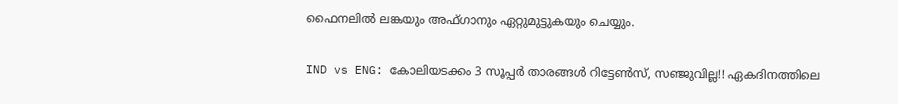ഫൈനലില്‍ ലങ്കയും അഫ്ഗാനും ഏറ്റുമുട്ടുകയും ചെയ്യും.

IND vs ENG: കോലിയടക്കം 3 സൂപ്പര്‍ താരങ്ങള്‍ റിട്ടേണ്‍സ്, സഞ്ജുവില്ല!! ഏകദിനത്തിലെ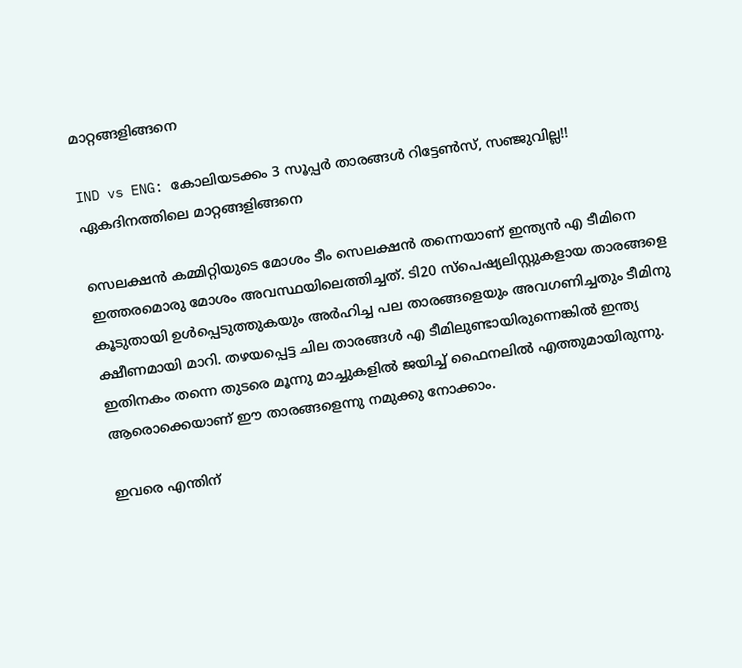മാറ്റങ്ങളിങ്ങനെ

IND vs ENG: കോലിയടക്കം 3 സൂപ്പര്‍ താരങ്ങള്‍ റിട്ടേണ്‍സ്, സഞ്ജുവില്ല!! ഏകദിനത്തിലെ മാറ്റങ്ങളിങ്ങനെ

സെലക്ഷന്‍ കമ്മിറ്റിയുടെ മോശം ടീം സെലക്ഷന്‍ തന്നെയാണ് ഇന്ത്യന്‍ എ ടീമിനെ ഇത്തരമൊരു മോശം അവസ്ഥയിലെത്തിച്ചത്. ടി20 സ്‌പെഷ്യലിസ്റ്റുകളായ താരങ്ങളെ കൂടുതായി ഉള്‍പ്പെടുത്തുകയും അര്‍ഹിച്ച പല താരങ്ങളെയും അവഗണിച്ചതും ടീമിനു ക്ഷീണമായി മാറി. തഴയപ്പെട്ട ചില താരങ്ങള്‍ എ ടീമിലുണ്ടായിരുന്നെങ്കില്‍ ഇന്ത്യ ഇതിനകം തന്നെ തുടരെ മൂന്നു മാച്ചുകളില്‍ ജയിച്ച് ഫൈനലില്‍ എത്തുമായിരുന്നു. ആരൊക്കെയാണ് ഈ താരങ്ങളെന്നു നമുക്കു നോക്കാം.

ഇവരെ എന്തിന്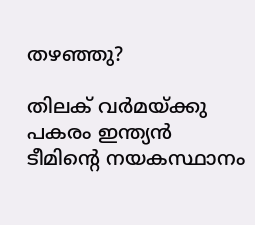തഴഞ്ഞു?

തിലക് വര്‍മയ്ക്കു പകരം ഇന്ത്യന്‍ ടീമിന്റെ നയകസ്ഥാനം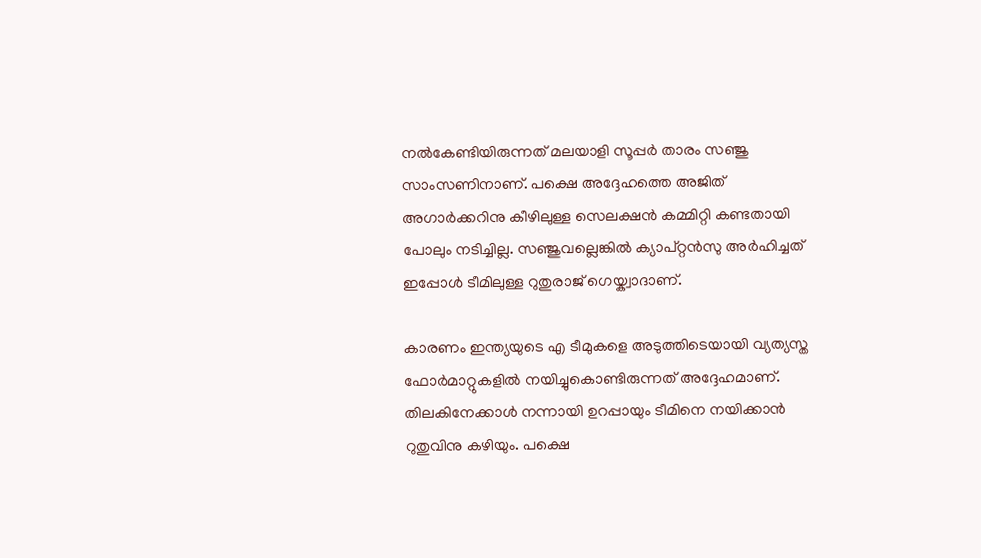നല്‍കേണ്ടിയിരുന്നത് മലയാളി സൂപ്പര്‍ താരം സഞ്ജു സാംസണിനാണ്. പക്ഷെ അദ്ദേഹത്തെ അജിത് അഗാര്‍ക്കറിനു കീഴിലുള്ള സെലക്ഷന്‍ കമ്മിറ്റി കണ്ടതായി പോലും നടിച്ചില്ല. സഞ്ജുവല്ലെങ്കില്‍ ക്യാപ്റ്റന്‍സു അര്‍ഹിച്ചത് ഇപ്പോള്‍ ടീമിലുള്ള റുതുരാജ് ഗെയ്ക്വാദാണ്.

കാരണം ഇന്ത്യയുടെ എ ടീമുകളെ അടുത്തിടെയായി വ്യത്യസ്ത ഫോര്‍മാറ്റുകളില്‍ നയിച്ചുകൊണ്ടിരുന്നത് അദ്ദേഹമാണ്. തിലകിനേക്കാള്‍ നന്നായി ഉറപ്പായും ടീമിനെ നയിക്കാന്‍ റുതുവിനു കഴിയും. പക്ഷെ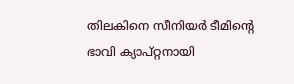തിലകിനെ സീനിയര്‍ ടീമിന്റെ ഭാവി ക്യാപ്റ്റനായി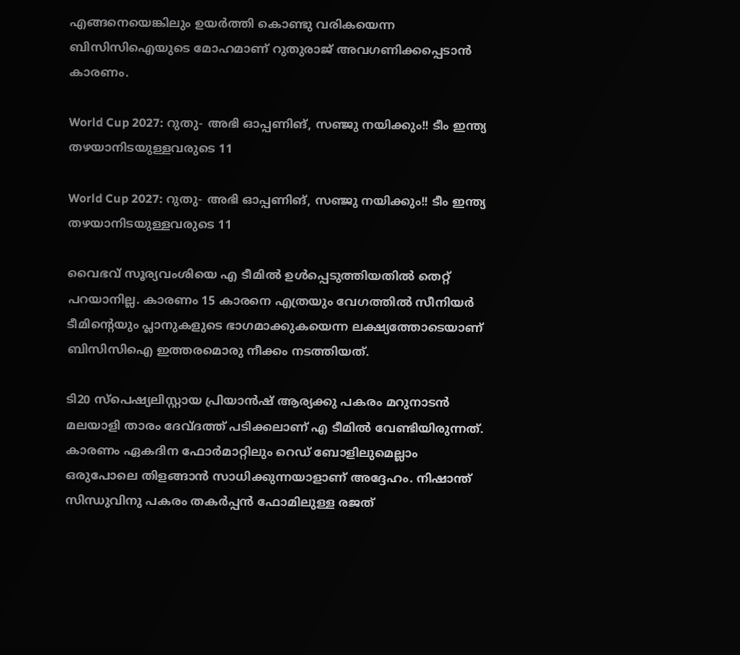എങ്ങനെയെങ്കിലും ഉയര്‍ത്തി കൊണ്ടു വരികയെന്ന ബിസിസിഐയുടെ മോഹമാണ് റുതുരാജ് അവഗണിക്കപ്പെടാന്‍ കാരണം.

World Cup 2027: റുതു- അഭി ഓപ്പണിങ്, സഞ്ജു നയിക്കും!! ടീം ഇന്ത്യ തഴയാനിടയുള്ളവരുടെ 11

World Cup 2027: റുതു- അഭി ഓപ്പണിങ്, സഞ്ജു നയിക്കും!! ടീം ഇന്ത്യ തഴയാനിടയുള്ളവരുടെ 11

വൈഭവ് സൂര്യവംശിയെ എ ടീമില്‍ ഉള്‍പ്പെടുത്തിയതില്‍ തെറ്റ് പറയാനില്ല. കാരണം 15 കാരനെ എത്രയും വേഗത്തില്‍ സീനിയര്‍ ടീമിന്റെയും പ്ലാനുകളുടെ ഭാഗമാക്കുകയെന്ന ലക്ഷ്യത്തോടെയാണ് ബിസിസിഐ ഇത്തരമൊരു നീക്കം നടത്തിയത്.

ടി20 സ്‌പെഷ്യലിസ്റ്റായ പ്രിയാന്‍ഷ് ആര്യക്കു പകരം മറുനാടന്‍ മലയാളി താരം ദേവ്ദത്ത് പടിക്കലാണ് എ ടീമില്‍ വേണ്ടിയിരുന്നത്. കാരണം ഏകദിന ഫോര്‍മാറ്റിലും റെഡ് ബോളിലുമെല്ലാം ഒരുപോലെ തിളങ്ങാന്‍ സാധിക്കുന്നയാളാണ് അദ്ദേഹം. നിഷാന്ത് സിന്ധുവിനു പകരം തകര്‍പ്പന്‍ ഫോമിലുള്ള രജത്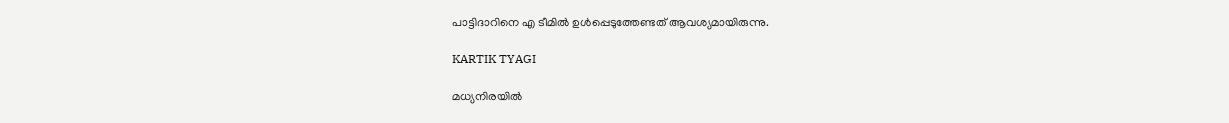പാട്ടിദാറിനെ എ ടീമില്‍ ഉള്‍പ്പെടുത്തേണ്ടത് ആവശ്യമായിരുന്നു.

KARTIK TYAGI

മധ്യനിരയില്‍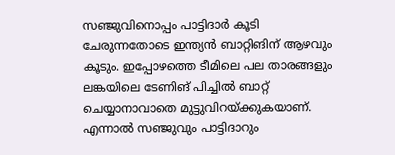സഞ്ജുവിനൊപ്പം പാട്ടിദാര്‍ കൂടി ചേരുന്നതോടെ ഇന്ത്യന്‍ ബാറ്റിങിന് ആഴവും കൂടും. ഇപ്പോഴത്തെ ടീമിലെ പല താരങ്ങളും ലങ്കയിലെ ടേണിങ് പിച്ചില്‍ ബാറ്റ് ചെയ്യാനാവാതെ മുട്ടുവിറയ്ക്കുകയാണ്. എന്നാല്‍ സഞ്ജുവും പാട്ടിദാറും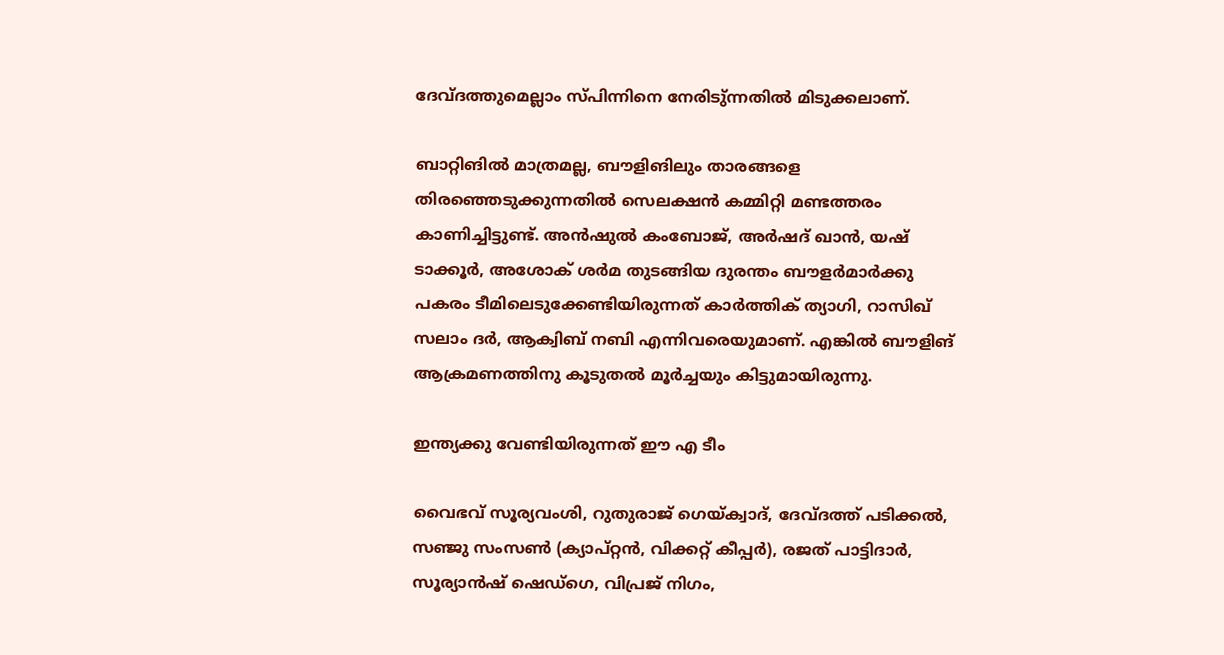ദേവ്ദത്തുമെല്ലാം സ്പിന്നിനെ നേരിടു്ന്നതില്‍ മിടുക്കലാണ്.

ബാറ്റിങില്‍ മാത്രമല്ല, ബൗളിങിലും താരങ്ങളെ തിരഞ്ഞെടുക്കുന്നതില്‍ സെലക്ഷന്‍ കമ്മിറ്റി മണ്ടത്തരം കാണിച്ചിട്ടുണ്ട്. അന്‍ഷുല്‍ കംബോജ്, അര്‍ഷദ് ഖാന്‍, യഷ് ടാക്കൂര്‍, അശോക് ശര്‍മ തുടങ്ങിയ ദുരന്തം ബൗളര്‍മാര്‍ക്കു പകരം ടീമിലെടുക്കേണ്ടിയിരുന്നത് കാര്‍ത്തിക് ത്യാഗി, റാസിഖ് സലാം ദര്‍, ആക്വിബ് നബി എന്നിവരെയുമാണ്. എങ്കില്‍ ബൗളിങ് ആക്രമണത്തിനു കൂടുതല്‍ മൂര്‍ച്ചയും കിട്ടുമായിരുന്നു.

ഇന്ത്യക്കു വേണ്ടിയിരുന്നത് ഈ എ ടീം

വൈഭവ് സൂര്യവംശി, റുതുരാജ് ഗെയ്ക്വാദ്, ദേവ്ദത്ത് പടിക്കല്‍, സഞ്ജു സംസണ്‍ (ക്യാപ്റ്റന്‍, വിക്കറ്റ് കീപ്പര്‍), രജത് പാട്ടിദാര്‍, സൂര്യാന്‍ഷ് ഷെഡ്‌ഗെ, വിപ്രജ് നിഗം,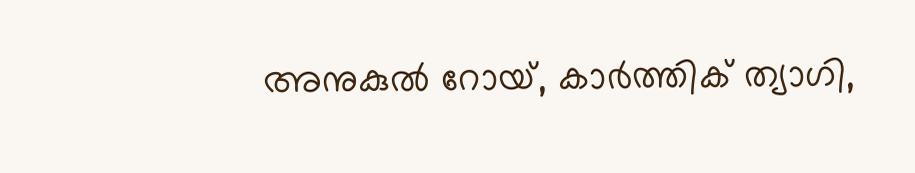അനുകുല്‍ റോയ്, കാര്‍ത്തിക് ത്യാഗി,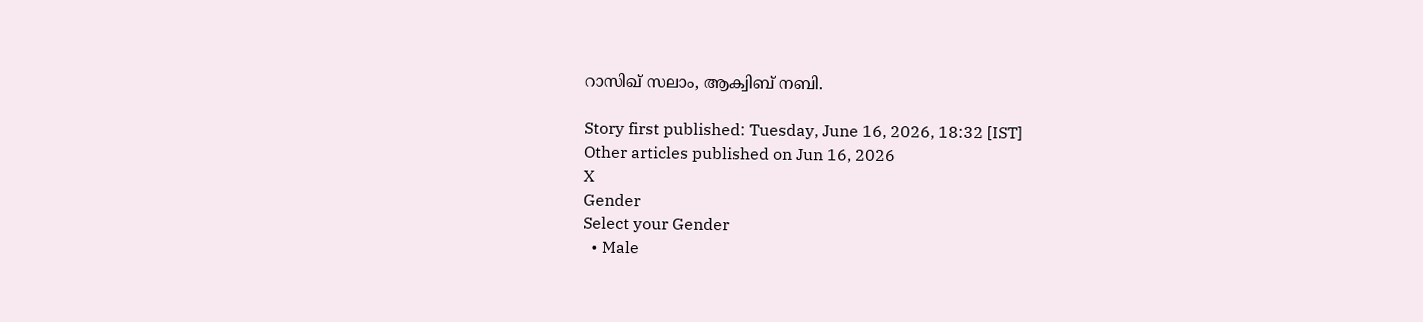റാസിഖ് സലാം, ആക്വിബ് നബി.

Story first published: Tuesday, June 16, 2026, 18:32 [IST]
Other articles published on Jun 16, 2026
X
Gender
Select your Gender
  • Male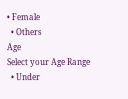• Female
  • Others
Age
Select your Age Range
  • Under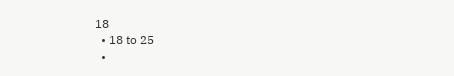18
  • 18 to 25
  •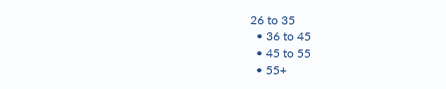26 to 35
  • 36 to 45
  • 45 to 55
  • 55+